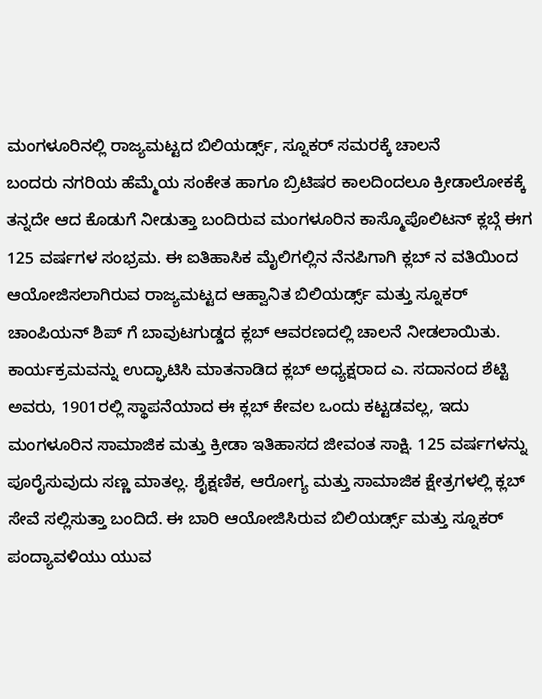ಮಂಗಳೂರಿನಲ್ಲಿ ರಾಜ್ಯಮಟ್ಟದ ಬಿಲಿಯರ್ಡ್ಸ್, ಸ್ನೂಕರ್ ಸಮರಕ್ಕೆ ಚಾಲನೆ
ಬಂದರು ನಗರಿಯ ಹೆಮ್ಮೆಯ ಸಂಕೇತ ಹಾಗೂ ಬ್ರಿಟಿಷರ ಕಾಲದಿಂದಲೂ ಕ್ರೀಡಾಲೋಕಕ್ಕೆ ತನ್ನದೇ ಆದ ಕೊಡುಗೆ ನೀಡುತ್ತಾ ಬಂದಿರುವ ಮಂಗಳೂರಿನ ಕಾಸ್ಮೊಪೊಲಿಟನ್ ಕ್ಲಬ್ಗೆ ಈಗ 125 ವರ್ಷಗಳ ಸಂಭ್ರಮ. ಈ ಐತಿಹಾಸಿಕ ಮೈಲಿಗಲ್ಲಿನ ನೆನಪಿಗಾಗಿ ಕ್ಲಬ್ ನ ವತಿಯಿಂದ ಆಯೋಜಿಸಲಾಗಿರುವ ರಾಜ್ಯಮಟ್ಟದ ಆಹ್ವಾನಿತ ಬಿಲಿಯರ್ಡ್ಸ್ ಮತ್ತು ಸ್ನೂಕರ್ ಚಾಂಪಿಯನ್ ಶಿಪ್ ಗೆ ಬಾವುಟಗುಡ್ಡದ ಕ್ಲಬ್ ಆವರಣದಲ್ಲಿ ಚಾಲನೆ ನೀಡಲಾಯಿತು.
ಕಾರ್ಯಕ್ರಮವನ್ನು ಉದ್ಘಾಟಿಸಿ ಮಾತನಾಡಿದ ಕ್ಲಬ್ ಅಧ್ಯಕ್ಷರಾದ ಎ. ಸದಾನಂದ ಶೆಟ್ಟಿ ಅವರು, 1901ರಲ್ಲಿ ಸ್ಥಾಪನೆಯಾದ ಈ ಕ್ಲಬ್ ಕೇವಲ ಒಂದು ಕಟ್ಟಡವಲ್ಲ, ಇದು ಮಂಗಳೂರಿನ ಸಾಮಾಜಿಕ ಮತ್ತು ಕ್ರೀಡಾ ಇತಿಹಾಸದ ಜೀವಂತ ಸಾಕ್ಷಿ. 125 ವರ್ಷಗಳನ್ನು ಪೂರೈಸುವುದು ಸಣ್ಣ ಮಾತಲ್ಲ. ಶೈಕ್ಷಣಿಕ, ಆರೋಗ್ಯ ಮತ್ತು ಸಾಮಾಜಿಕ ಕ್ಷೇತ್ರಗಳಲ್ಲಿ ಕ್ಲಬ್ ಸೇವೆ ಸಲ್ಲಿಸುತ್ತಾ ಬಂದಿದೆ. ಈ ಬಾರಿ ಆಯೋಜಿಸಿರುವ ಬಿಲಿಯರ್ಡ್ಸ್ ಮತ್ತು ಸ್ನೂಕರ್ ಪಂದ್ಯಾವಳಿಯು ಯುವ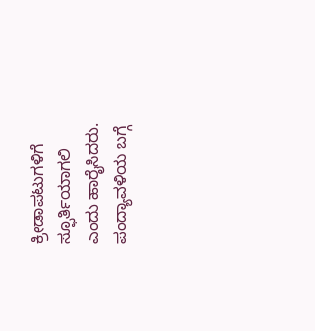ಕ್ರೀಡಾಪಟುಗಳಿಗೆ ಸ್ಫೂರ್ತಿಯಾಗಲಿ ಎಂದು ಹಾರೈಸಿದರು.
ಪಂದ್ಯಾವಳಿಯ ಬಗ್ಗೆ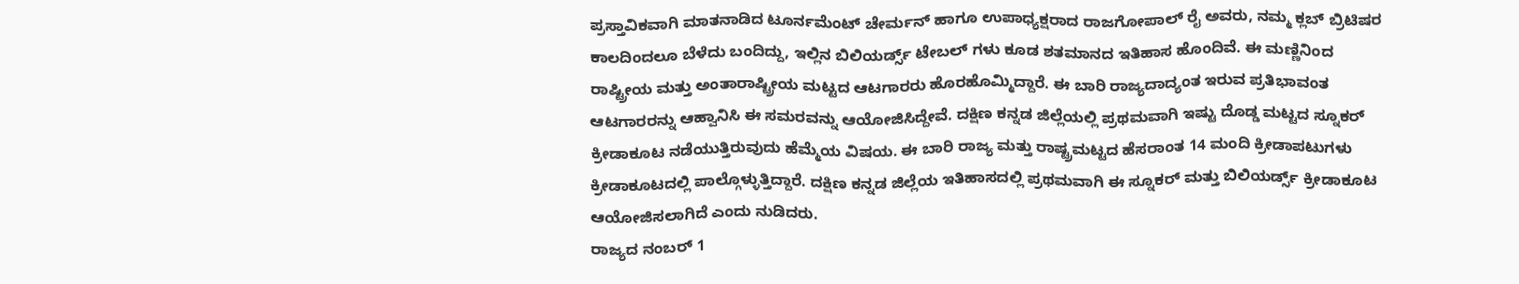ಪ್ರಸ್ತಾವಿಕವಾಗಿ ಮಾತನಾಡಿದ ಟೂರ್ನಮೆಂಟ್ ಚೇರ್ಮನ್ ಹಾಗೂ ಉಪಾಧ್ಯಕ್ಷರಾದ ರಾಜಗೋಪಾಲ್ ರೈ ಅವರು, ನಮ್ಮ ಕ್ಲಬ್ ಬ್ರಿಟಿಷರ ಕಾಲದಿಂದಲೂ ಬೆಳೆದು ಬಂದಿದ್ದು, ಇಲ್ಲಿನ ಬಿಲಿಯರ್ಡ್ಸ್ ಟೇಬಲ್ ಗಳು ಕೂಡ ಶತಮಾನದ ಇತಿಹಾಸ ಹೊಂದಿವೆ. ಈ ಮಣ್ಣಿನಿಂದ ರಾಷ್ಟ್ರೀಯ ಮತ್ತು ಅಂತಾರಾಷ್ಟ್ರೀಯ ಮಟ್ಟದ ಆಟಗಾರರು ಹೊರಹೊಮ್ಮಿದ್ದಾರೆ. ಈ ಬಾರಿ ರಾಜ್ಯದಾದ್ಯಂತ ಇರುವ ಪ್ರತಿಭಾವಂತ ಆಟಗಾರರನ್ನು ಆಹ್ವಾನಿಸಿ ಈ ಸಮರವನ್ನು ಆಯೋಜಿಸಿದ್ದೇವೆ. ದಕ್ಷಿಣ ಕನ್ನಡ ಜಿಲ್ಲೆಯಲ್ಲಿ ಪ್ರಥಮವಾಗಿ ಇಷ್ಟು ದೊಡ್ಡ ಮಟ್ಟದ ಸ್ನೂಕರ್ ಕ್ರೀಡಾಕೂಟ ನಡೆಯುತ್ತಿರುವುದು ಹೆಮ್ಮೆಯ ವಿಷಯ. ಈ ಬಾರಿ ರಾಜ್ಯ ಮತ್ತು ರಾಷ್ಟ್ರಮಟ್ಟದ ಹೆಸರಾಂತ 14 ಮಂದಿ ಕ್ರೀಡಾಪಟುಗಳು ಕ್ರೀಡಾಕೂಟದಲ್ಲಿ ಪಾಲ್ಗೊಳ್ಳುತ್ತಿದ್ದಾರೆ. ದಕ್ಷಿಣ ಕನ್ನಡ ಜಿಲ್ಲೆಯ ಇತಿಹಾಸದಲ್ಲಿ ಪ್ರಥಮವಾಗಿ ಈ ಸ್ನೂಕರ್ ಮತ್ತು ಬಿಲಿಯರ್ಡ್ಸ್ ಕ್ರೀಡಾಕೂಟ ಆಯೋಜಿಸಲಾಗಿದೆ ಎಂದು ನುಡಿದರು.
ರಾಜ್ಯದ ನಂಬರ್ 1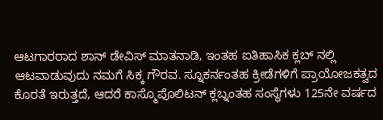ಆಟಗಾರರಾದ ಶಾನ್ ಡೇವಿಸ್ ಮಾತನಾಡಿ, ಇಂತಹ ಐತಿಹಾಸಿಕ ಕ್ಲಬ್ ನಲ್ಲಿ ಆಟವಾಡುವುದು ನಮಗೆ ಸಿಕ್ಕ ಗೌರವ. ಸ್ನೂಕರ್ನಂತಹ ಕ್ರೀಡೆಗಳಿಗೆ ಪ್ರಾಯೋಜಕತ್ವದ ಕೊರತೆ ಇರುತ್ತದೆ, ಆದರೆ ಕಾಸ್ಮೊಪೊಲಿಟನ್ ಕ್ಲಬ್ನಂತಹ ಸಂಸ್ಥೆಗಳು 125ನೇ ವರ್ಷದ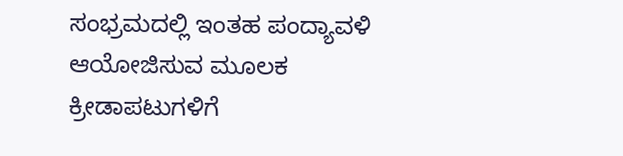ಸಂಭ್ರಮದಲ್ಲಿ ಇಂತಹ ಪಂದ್ಯಾವಳಿ ಆಯೋಜಿಸುವ ಮೂಲಕ ಕ್ರೀಡಾಪಟುಗಳಿಗೆ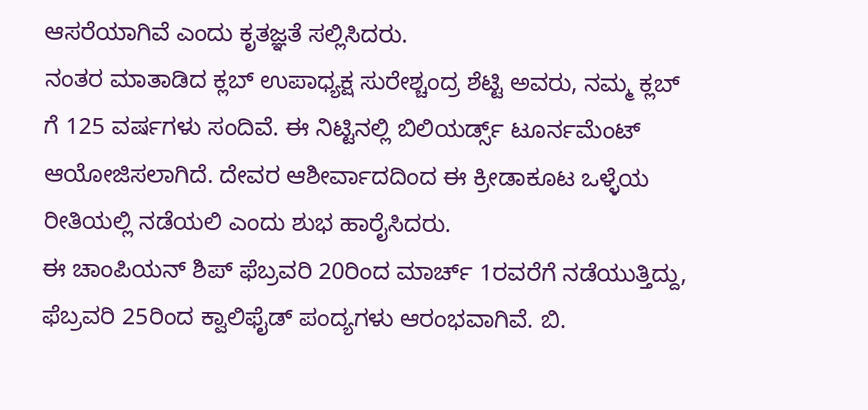ಆಸರೆಯಾಗಿವೆ ಎಂದು ಕೃತಜ್ಞತೆ ಸಲ್ಲಿಸಿದರು.
ನಂತರ ಮಾತಾಡಿದ ಕ್ಲಬ್ ಉಪಾಧ್ಯಕ್ಷ ಸುರೇಶ್ಚಂದ್ರ ಶೆಟ್ಟಿ ಅವರು, ನಮ್ಮ ಕ್ಲಬ್ ಗೆ 125 ವರ್ಷಗಳು ಸಂದಿವೆ. ಈ ನಿಟ್ಟಿನಲ್ಲಿ ಬಿಲಿಯರ್ಡ್ಸ್ ಟೂರ್ನಮೆಂಟ್ ಆಯೋಜಿಸಲಾಗಿದೆ. ದೇವರ ಆಶೀರ್ವಾದದಿಂದ ಈ ಕ್ರೀಡಾಕೂಟ ಒಳ್ಳೆಯ ರೀತಿಯಲ್ಲಿ ನಡೆಯಲಿ ಎಂದು ಶುಭ ಹಾರೈಸಿದರು.
ಈ ಚಾಂಪಿಯನ್ ಶಿಪ್ ಫೆಬ್ರವರಿ 20ರಿಂದ ಮಾರ್ಚ್ 1ರವರೆಗೆ ನಡೆಯುತ್ತಿದ್ದು, ಫೆಬ್ರವರಿ 25ರಿಂದ ಕ್ವಾಲಿಫೈಡ್ ಪಂದ್ಯಗಳು ಆರಂಭವಾಗಿವೆ. ಬಿ.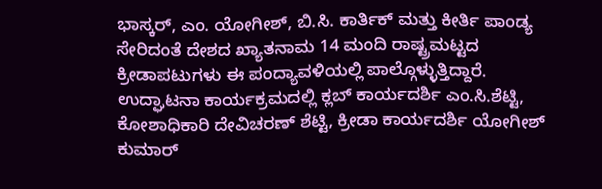ಭಾಸ್ಕರ್, ಎಂ. ಯೋಗೀಶ್, ಬಿ.ಸಿ. ಕಾರ್ತಿಕ್ ಮತ್ತು ಕೀರ್ತಿ ಪಾಂಡ್ಯ ಸೇರಿದಂತೆ ದೇಶದ ಖ್ಯಾತನಾಮ 14 ಮಂದಿ ರಾಷ್ಟ್ರಮಟ್ಟದ ಕ್ರೀಡಾಪಟುಗಳು ಈ ಪಂದ್ಯಾವಳಿಯಲ್ಲಿ ಪಾಲ್ಗೊಳ್ಳುತ್ತಿದ್ದಾರೆ.
ಉದ್ಘಾಟನಾ ಕಾರ್ಯಕ್ರಮದಲ್ಲಿ ಕ್ಲಬ್ ಕಾರ್ಯದರ್ಶಿ ಎಂ.ಸಿ.ಶೆಟ್ಟಿ, ಕೋಶಾಧಿಕಾರಿ ದೇವಿಚರಣ್ ಶೆಟ್ಟಿ, ಕ್ರೀಡಾ ಕಾರ್ಯದರ್ಶಿ ಯೋಗೀಶ್ ಕುಮಾರ್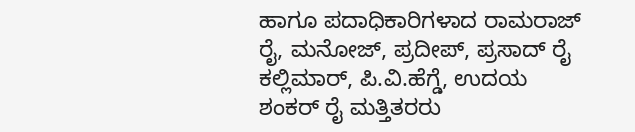ಹಾಗೂ ಪದಾಧಿಕಾರಿಗಳಾದ ರಾಮರಾಜ್ ರೈ, ಮನೋಜ್, ಪ್ರದೀಪ್, ಪ್ರಸಾದ್ ರೈ ಕಲ್ಲಿಮಾರ್, ಪಿ.ವಿ.ಹೆಗ್ಡೆ, ಉದಯ ಶಂಕರ್ ರೈ ಮತ್ತಿತರರು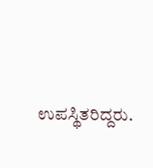ಉಪಸ್ಥಿತರಿದ್ದರು.